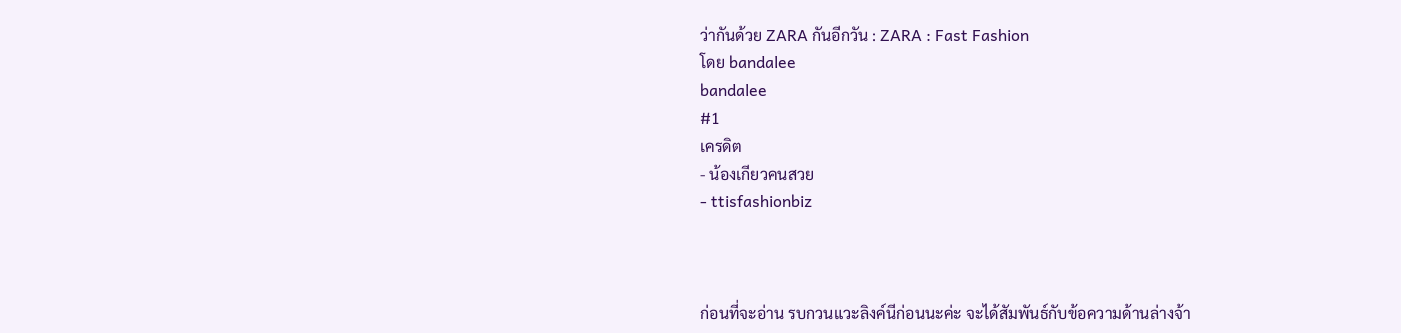ว่ากันด้วย ZARA กันอีกวัน : ZARA : Fast Fashion
โดย bandalee
bandalee
#1
เครดิต
- น้องเกียวคนสวย
- ttisfashionbiz



ก่อนที่จะอ่าน รบกวนแวะลิงค์นีก่อนนะค่ะ จะได้สัมพันธ์กับข้อความด้านล่างจ้า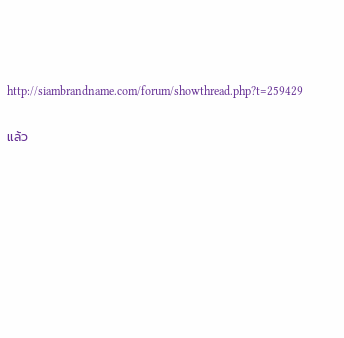http://siambrandname.com/forum/showthread.php?t=259429

แล้ว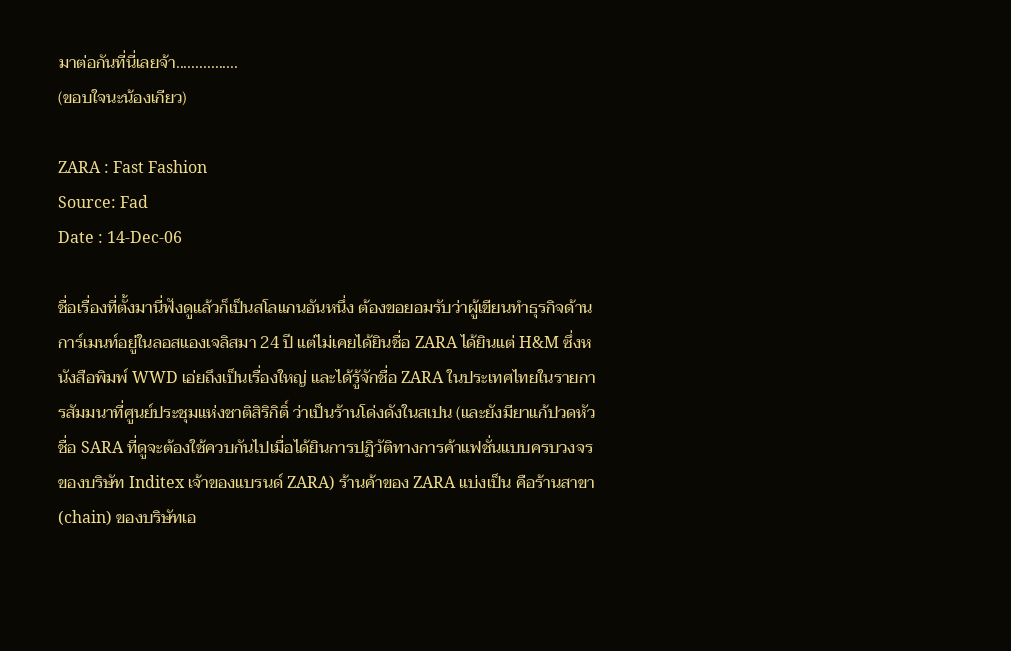มาต่อกันที่นี่เลยจ้า................
(ขอบใจนะน้องเกียว)

ZARA : Fast Fashion
Source: Fad
Date : 14-Dec-06

ชื่อเรื่องที่ตั้งมานี่ฟังดูแล้วก็เป็นสโลแกนอันหนึ่ง ต้องขอยอมรับว่าผู้เขียนทำธุรกิจด้านการ์เมนท์อยู่ในลอสแองเจลิสมา 24 ปี แต่ไม่เคยได้ยินชื่อ ZARA ได้ยินแต่ H&M ซึ่งหนังสือพิมพ์ WWD เอ่ยถึงเป็นเรื่องใหญ่ และได้รู้จักชื่อ ZARA ในประเทศไทยในรายการสัมมนาที่ศูนย์ประชุมแห่งชาติสิริกิติ์ ว่าเป็นร้านโด่งดังในสเปน (และยังมียาแก้ปวดหัวชื่อ SARA ที่ดูจะต้องใช้ควบกันไปเมื่อได้ยินการปฏิวัติทางการค้าแฟชั่นแบบครบวงจรของบริษัท Inditex เจ้าของแบรนด์ ZARA) ร้านค้าของ ZARA แบ่งเป็น คือร้านสาขา (chain) ของบริษัทเอ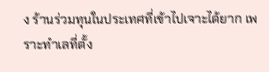ง ร้านร่วมทุนในประเทศที่เข้าไปเจาะได้ยาก เพราะทำเลที่ตั้ง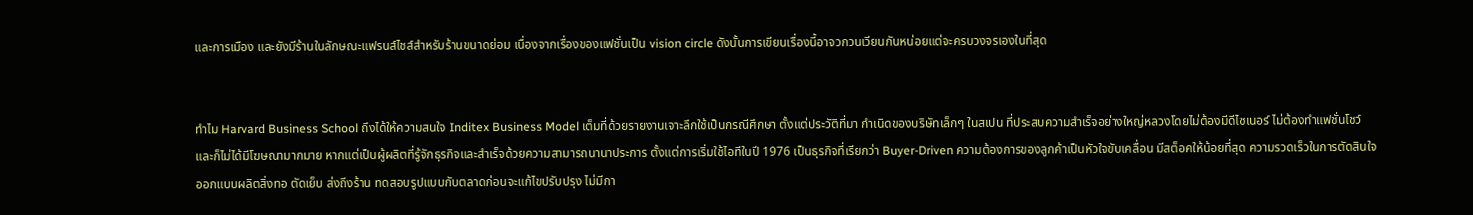และการเมือง และยังมีร้านในลักษณะแฟรนส์ไชส์สำหรับร้านขนาดย่อม เนื่องจากเรื่องของแฟชั่นเป็น vision circle ดังนั้นการเขียนเรื่องนี้อาจวกวนเวียนกันหน่อยแต่จะครบวงจรเองในที่สุด


ทำไม Harvard Business School ถึงได้ให้ความสนใจ Inditex Business Model เต็มที่ด้วยรายงานเจาะลึกใช้เป็นกรณีศึกษา ตั้งแต่ประวัติที่มา กำเนิดของบริษัทเล็กๆ ในสเปน ที่ประสบความสำเร็จอย่างใหญ่หลวงโดยไม่ต้องมีดีไซเนอร์ ไม่ต้องทำแฟชั่นโชว์ และก็ไม่ได้มีโฆษณามากมาย หากแต่เป็นผู้ผลิตที่รู้จักธุรกิจและสำเร็จด้วยความสามารถนานาประการ ตั้งแต่การเริ่มใช้ไอทีในปี 1976 เป็นธุรกิจที่เรียกว่า Buyer-Driven ความต้องการของลูกค้าเป็นหัวใจขับเคลื่อน มีสต็อคให้น้อยที่สุด ความรวดเร็วในการตัดสินใจออกแบบผลิตสิ่งทอ ตัดเย็บ ส่งถึงร้าน ทดสอบรูปแบบกับตลาดก่อนจะแก้ไขปรับปรุง ไม่มีกา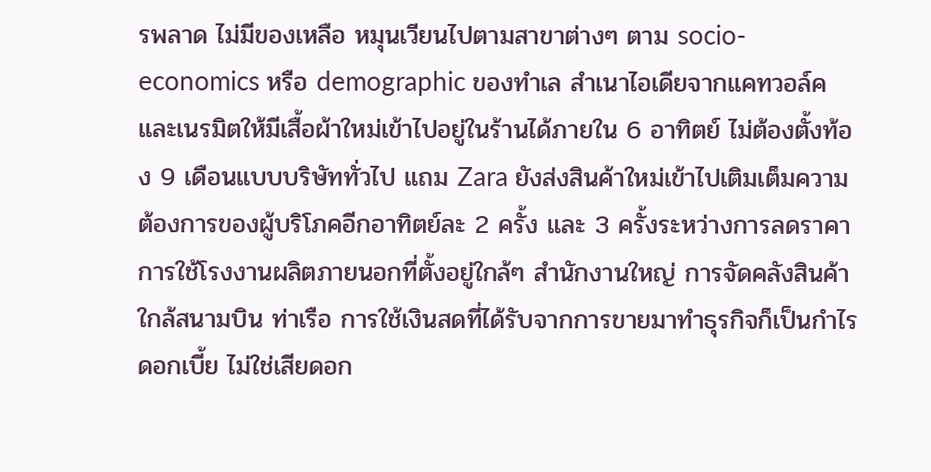รพลาด ไม่มีของเหลือ หมุนเวียนไปตามสาขาต่างๆ ตาม socio-economics หรือ demographic ของทำเล สำเนาไอเดียจากแคทวอล์คและเนรมิตให้มีเสื้อผ้าใหม่เข้าไปอยู่ในร้านได้ภายใน 6 อาทิตย์ ไม่ต้องตั้งท้อง 9 เดือนแบบบริษัททั่วไป แถม Zara ยังส่งสินค้าใหม่เข้าไปเติมเต็มความต้องการของผู้บริโภคอีกอาทิตย์ละ 2 ครั้ง และ 3 ครั้งระหว่างการลดราคา การใช้โรงงานผลิตภายนอกที่ตั้งอยู่ใกล้ๆ สำนักงานใหญ่ การจัดคลังสินค้าใกล้สนามบิน ท่าเรือ การใช้เงินสดที่ได้รับจากการขายมาทำธุรกิจก็เป็นกำไรดอกเบี้ย ไม่ใช่เสียดอก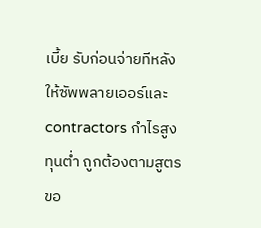เบี้ย รับก่อนจ่ายทีหลังให้ซัพพลายเออร์และ contractors กำไรสูง ทุนต่ำ ถูกต้องตามสูตรขอ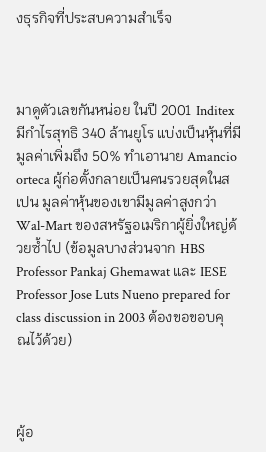งธุรกิจที่ประสบความสำเร็จ



มาดูตัวเลขกันหน่อย ในปี 2001 Inditex มีกำไรสุทธิ 340 ล้านยูโร แบ่งเป็นหุ้นที่มีมูลค่าเพิ่มถึง 50% ทำเอานาย Amancio orteca ผู้ก่อตั้งกลายเป็นคนรวยสุดในสเปน มูลค่าหุ้นของเขามีมูลค่าสูงกว่า Wal-Mart ของสหรัฐอเมริกาผู้ยิ่งใหญ่ด้วยซ้ำไป (ข้อมูลบางส่วนจาก HBS Professor Pankaj Ghemawat และ IESE Professor Jose Luts Nueno prepared for class discussion in 2003 ต้องขอขอบคุณไว้ด้วย)



ผู้อ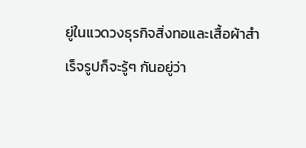ยู่ในแวดวงธุรกิจสิ่งทอและเสื้อผ้าสำเร็จรูปก็จะรู้ๆ กันอยู่ว่า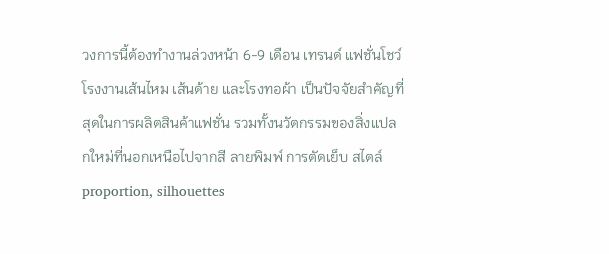วงการนี้ต้องทำงานล่วงหน้า 6-9 เดือน เทรนด์ แฟชั่นโชว์ โรงงานเส้นไหม เส้นด้าย และโรงทอผ้า เป็นปัจจัยสำคัญที่สุดในการผลิตสินค้าแฟชั่น รวมทั้งนวัตกรรมของสิ่งแปลกใหม่ที่นอกเหนือไปจากสี ลายพิมพ์ การตัดเย็บ สไตล์ proportion, silhouettes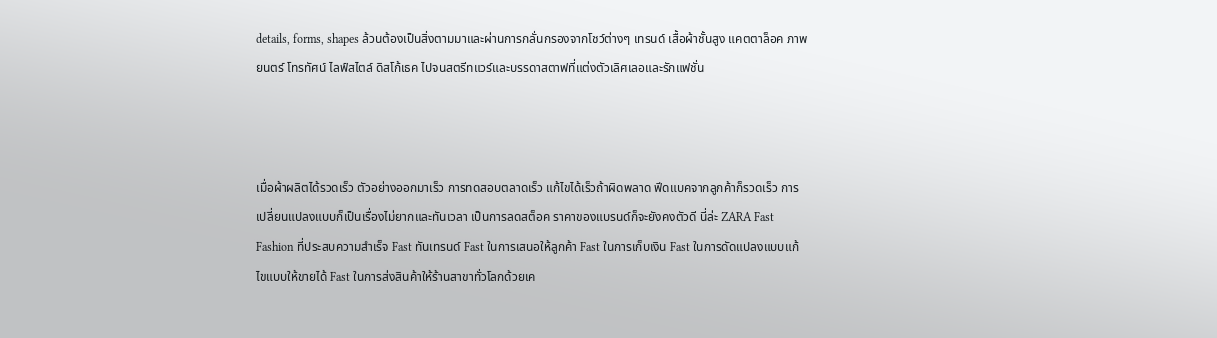details, forms, shapes ล้วนต้องเป็นสิ่งตามมาและผ่านการกลั่นกรองจากโชว์ต่างๆ เทรนด์ เสื้อผ้าชั้นสูง แคตตาล็อค ภาพยนตร์ โทรทัศน์ ไลฟ์สไตล์ ดิสโก้เธค ไปจนสตรีทแวร์และบรรดาสตาฟที่แต่งตัวเลิศเลอและรักแฟชั่น



เมื่อผ้าผลิตได้รวดเร็ว ตัวอย่างออกมาเร็ว การทดสอบตลาดเร็ว แก้ไขได้เร็วถ้าผิดพลาด ฟีดแบคจากลูกค้าก็รวดเร็ว การเปลี่ยนแปลงแบบก็เป็นเรื่องไม่ยากและทันเวลา เป็นการลดสต็อค ราคาของแบรนด์ก็จะยังคงตัวดี นี่ล่ะ ZARA Fast Fashion ที่ประสบความสำเร็จ Fast ทันเทรนด์ Fast ในการเสนอให้ลูกค้า Fast ในการเก็บเงิน Fast ในการดัดแปลงแบบแก้ไขแบบให้ขายได้ Fast ในการส่งสินค้าให้ร้านสาขาทั่วโลกด้วยเค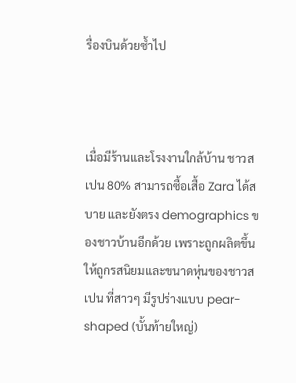รื่องบินด้วยซ้ำไป



เมื่อมีร้านและโรงงานใกล้บ้าน ชาวสเปน 80% สามารถซื้อเสื้อ Zara ได้สบาย และยังตรง demographics ของชาวบ้านอีกด้วย เพราะถูกผลิตขึ้นให้ถูกรสนิยมและขนาดหุ่นของชาวสเปน ที่สาวๆ มีรูปร่างแบบ pear-shaped (บั้นท้ายใหญ่)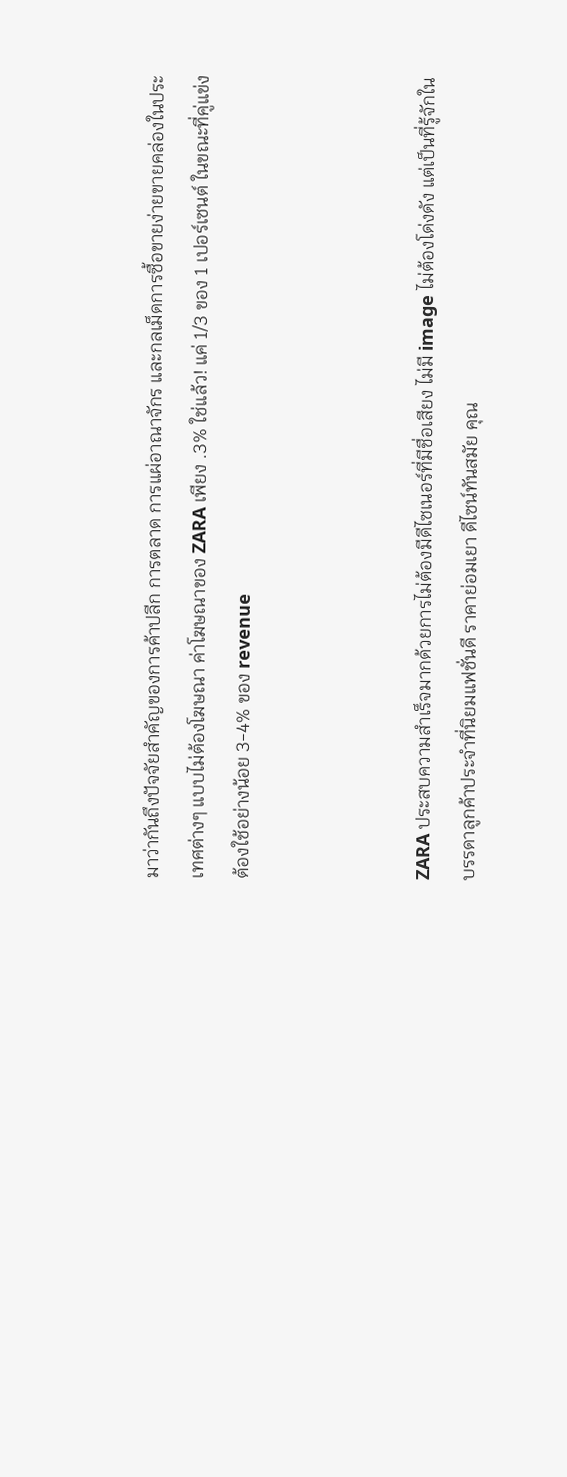มาว่ากันถึงปัจจัยสำคัญของการค้าปลีก การตลาด การแผ่อาณาจักร และกลเม็ดการซื้อขายง่ายขายคล่องในประเทศต่างๆ แบบไม่ต้องโฆษณา ค่าโฆษณาของ ZARA เพียง .3% ใช่แล้ว! แค่ 1/3 ของ 1 เปอร์เซนต์ ในขณะที่คู่แข่งต้องใช้อย่างน้อย 3-4% ของ revenue



ZARA ประสบความสำเร็จมากด้วยการไม่ต้องมีดีไซเนอร์ที่มีชื่อเสียง ไม่มี image ไม่ต้องโด่งดัง แต่เป็นที่รู้จักในบรรดาลูกค้าประจำที่นิยมแฟชั่นดี ราคาย่อมเยา ดีไซน์ทันสมัย คุณ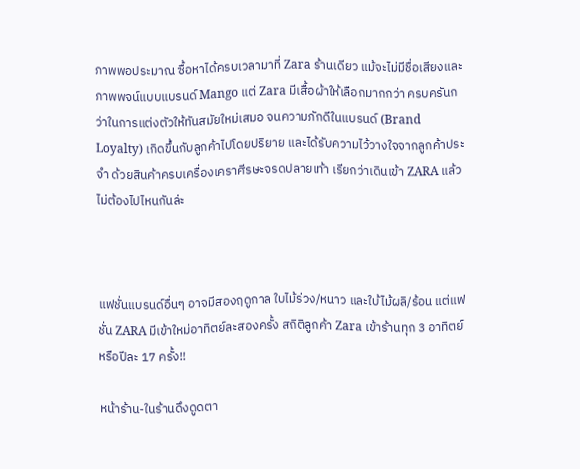ภาพพอประมาณ ซื้อหาได้ครบเวลามาที่ Zara ร้านเดียว แม้จะไม่มีชื่อเสียงและภาพพจน์แบบแบรนด์ Mango แต่ Zara มีเสื้อผ้าให้เลือกมากกว่า ครบครันกว่าในการแต่งตัวให้ทันสมัยใหม่เสมอ จนความภักดีในแบรนด์ (Brand Loyalty) เกิดขึ้นกับลูกค้าไปโดยปริยาย และได้รับความไว้วางใจจากลูกค้าประจำ ด้วยสินค้าครบเครื่องเคราศีรษะจรดปลายเท้า เรียกว่าเดินเข้า ZARA แล้วไม่ต้องไปไหนกันล่ะ



แฟชั่นแบรนด์อื่นๆ อาจมีสองฤดูกาล ใบไม้ร่วง/หนาว และใบ้ไม้ผลิ/ร้อน แต่แฟชั่น ZARA มีเข้าใหม่อาทิตย์ละสองครั้ง สถิติลูกค้า Zara เข้าร้านทุก 3 อาทิตย์ หรือปีละ 17 ครั้ง!!

หน้าร้าน-ในร้านดึงดูดตา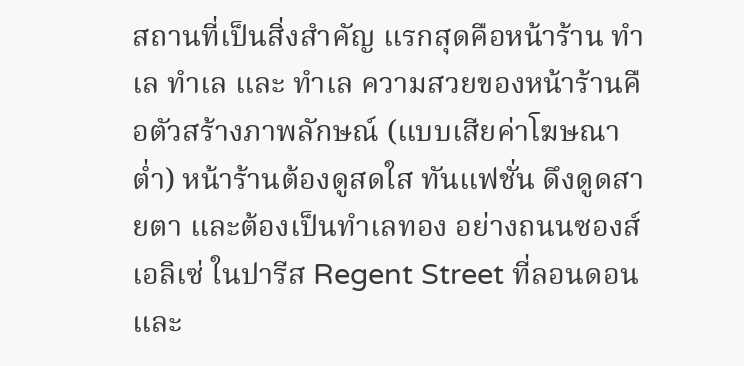สถานที่เป็นสิ่งสำคัญ แรกสุดคือหน้าร้าน ทำเล ทำเล และ ทำเล ความสวยของหน้าร้านคือตัวสร้างภาพลักษณ์ (แบบเสียค่าโฆษณาต่ำ) หน้าร้านต้องดูสดใส ทันแฟชั่น ดึงดูดสายตา และต้องเป็นทำเลทอง อย่างถนนซองส์ เอลิเซ่ ในปารีส Regent Street ที่ลอนดอน และ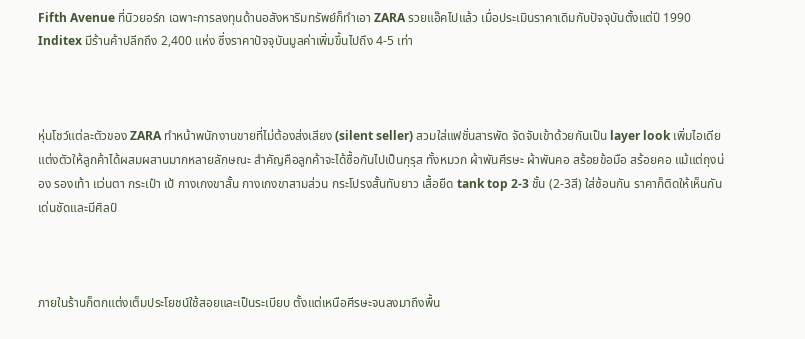Fifth Avenue ที่นิวยอร์ก เฉพาะการลงทุนด้านอสังหาริมทรัพย์ก็ทำเอา ZARA รวยแอ๊คไปแล้ว เมื่อประเมินราคาเดิมกับปัจจุบันตั้งแต่ปี 1990 Inditex มีร้านค้าปลีกถึง 2,400 แห่ง ซึ่งราคาปัจจุบันมูลค่าเพิ่มขึ้นไปถึง 4-5 เท่า



หุ่นโชว์แต่ละตัวของ ZARA ทำหน้าพนักงานขายที่ไม่ต้องส่งเสียง (silent seller) สวมใส่แฟชั่นสารพัด จัดจับเข้าด้วยกันเป็น layer look เพิ่มไอเดียแต่งตัวให้ลูกค้าได้ผสมผสานมากหลายลักษณะ สำคัญคือลูกค้าจะได้ซื้อกันไปเป็นกุรุส ทั้งหมวก ผ้าพันศีรษะ ผ้าพันคอ สร้อยข้อมือ สร้อยคอ แม้แต่ถุงน่อง รองเท้า แว่นตา กระเป๋า เป้ กางเกงขาสั้น กางเกงขาสามส่วน กระโปรงสั้นทับยาว เสื้อยืด tank top 2-3 ชั้น (2-3สี) ใส่ซ้อนกัน ราคาก็ติดให้เห็นกันเด่นชัดและมีศิลป์



ภายในร้านก็ตกแต่งเต็มประโยชน์ใช้สอยและเป็นระเบียบ ตั้งแต่เหนือศีรษะจนลงมาถึงพื้น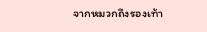จากหมวกถึงรองเท้า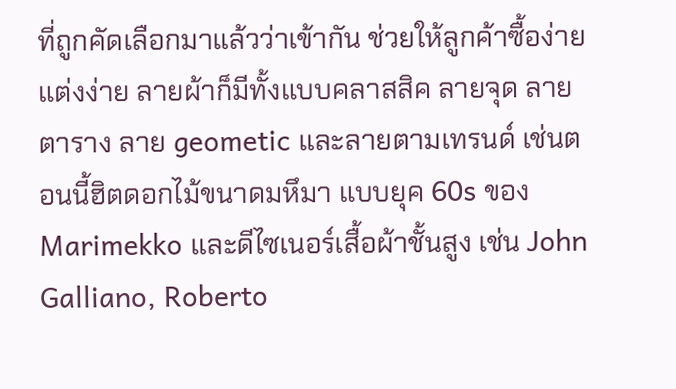ที่ถูกคัดเลือกมาแล้วว่าเข้ากัน ช่วยให้ลูกค้าซื้อง่ายแต่งง่าย ลายผ้าก็มีทั้งแบบคลาสสิค ลายจุด ลายตาราง ลาย geometic และลายตามเทรนด์ เช่นตอนนี้ฮิตดอกไม้ขนาดมหึมา แบบยุค 60s ของ Marimekko และดีไซเนอร์เสื้อผ้าชั้นสูง เช่น John Galliano, Roberto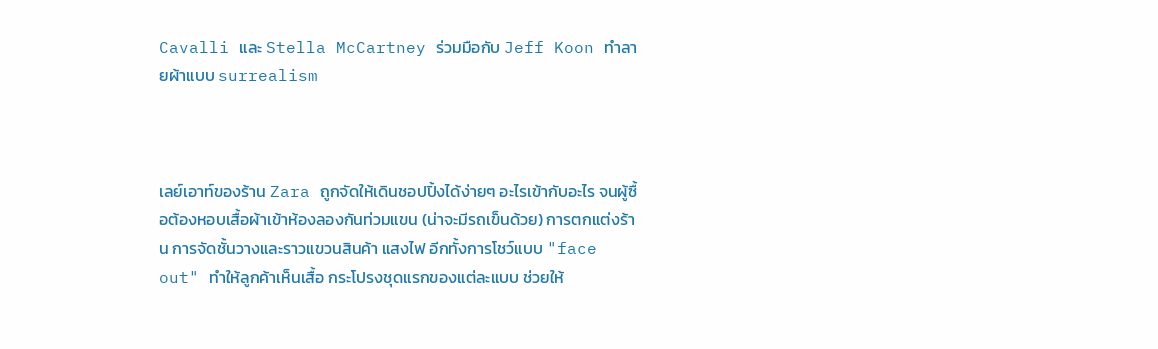Cavalli และ Stella McCartney ร่วมมือกับ Jeff Koon ทำลายผ้าแบบ surrealism



เลย์เอาท์ของร้าน Zara ถูกจัดให้เดินชอปปิ้งได้ง่ายๆ อะไรเข้ากับอะไร จนผู้ซื้อต้องหอบเสื้อผ้าเข้าห้องลองกันท่วมแขน (น่าจะมีรถเข็นด้วย) การตกแต่งร้าน การจัดชั้นวางและราวแขวนสินค้า แสงไฟ อีกทั้งการโชว์แบบ "face out" ทำให้ลูกค้าเห็นเสื้อ กระโปรงชุดแรกของแต่ละแบบ ช่วยให้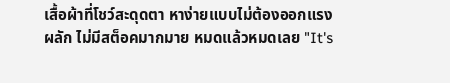เสื้อผ้าที่โชว์สะดุดตา หาง่ายแบบไม่ต้องออกแรงผลัก ไม่มีสต็อคมากมาย หมดแล้วหมดเลย "It's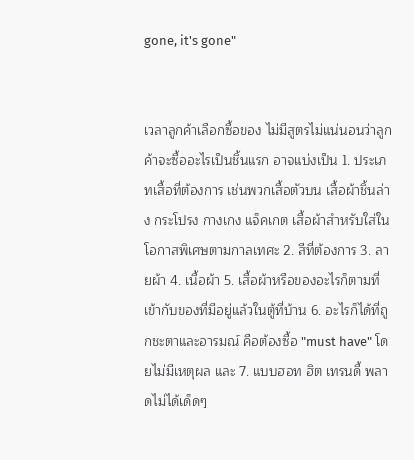gone, it's gone"


เวลาลูกค้าเลือกซื้อของ ไม่มีสูตรไม่แน่นอนว่าลูกค้าจะซื้ออะไรเป็นชิ้นแรก อาจแบ่งเป็น 1. ประเภทเสื้อที่ต้องการ เช่นพวกเสื้อตัวบน เสื้อผ้าชิ้นล่าง กระโปรง กางเกง แจ็คเกต เสื้อผ้าสำหรับใส่ในโอกาสพิเศษตามกาลเทศะ 2. สีที่ต้องการ 3. ลายผ้า 4. เนื้อผ้า 5. เสื้อผ้าหรือของอะไรก็ตามที่เข้ากับของที่มีอยู่แล้วในตู้ที่บ้าน 6. อะไรก็ได้ที่ถูกชะตาและอารมณ์ คือต้องซื้อ "must have" โดยไม่มีเหตุผล และ 7. แบบฮอท ฮิต เทรนดี้ พลาดไม่ได้เด็ดๆ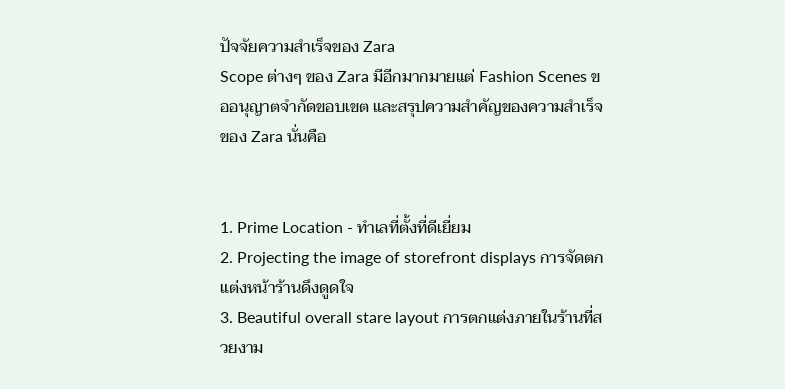ปัจจัยความสำเร็จของ Zara
Scope ต่างๆ ของ Zara มีอีกมากมายแต่ Fashion Scenes ขออนุญาตจำกัดขอบเขต และสรุปความสำคัญของความสำเร็จของ Zara นั่นคือ


1. Prime Location - ทำเลที่ตั้งที่ดีเยี่ยม
2. Projecting the image of storefront displays การจัดตกแต่งหน้าร้านดึงดูดใจ
3. Beautiful overall stare layout การตกแต่งภายในร้านที่สวยงาม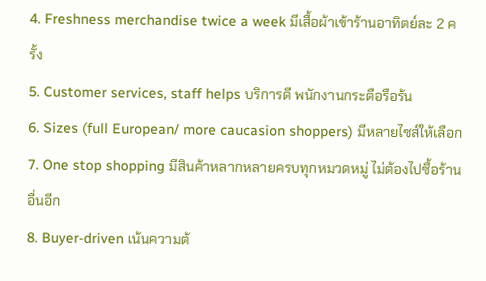4. Freshness merchandise twice a week มีเสื้อผ้าเข้าร้านอาทิตย์ละ 2 ครั้ง
5. Customer services, staff helps บริการดี พนักงานกระตือรือร้น
6. Sizes (full European/ more caucasion shoppers) มีหลายไซส์ให้เลือก
7. One stop shopping มีสินค้าหลากหลายครบทุกหมวดหมู่ ไม่ต้องไปซื้อร้านอื่นอีก
8. Buyer-driven เน้นความต้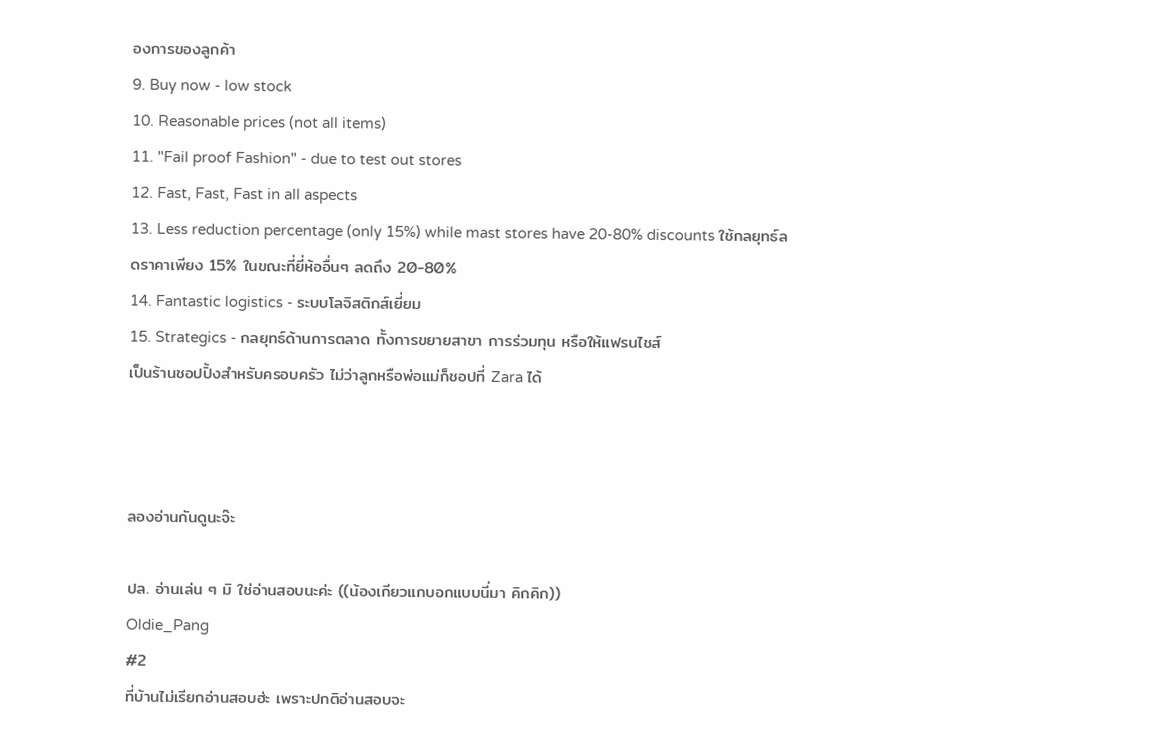องการของลูกค้า
9. Buy now - low stock
10. Reasonable prices (not all items)
11. "Fail proof Fashion" - due to test out stores
12. Fast, Fast, Fast in all aspects
13. Less reduction percentage (only 15%) while mast stores have 20-80% discounts ใช้กลยุทธ์ลดราคาเพียง 15% ในขณะที่ยี่ห้ออื่นๆ ลดถึง 20-80%
14. Fantastic logistics - ระบบโลจิสติกส์เยี่ยม
15. Strategics - กลยุทธ์ด้านการตลาด ทั้งการขยายสาขา การร่วมทุน หรือให้แฟรนไชส์
เป็นร้านชอปปิ้งสำหรับครอบครัว ไม่ว่าลูกหรือพ่อแม่ก็ชอปที่ Zara ได้



ลองอ่านกันดูนะจ๊ะ

ปล. อ่านเล่น ๆ มิ ใช่อ่านสอบนะค่ะ ((น้องเกียวแกบอกแบบนี่มา คิกคิก))
Oldie_Pang
#2
ที่บ้านไม่เรียกอ่านสอบฮ่ะ เพราะปกติอ่านสอบจะ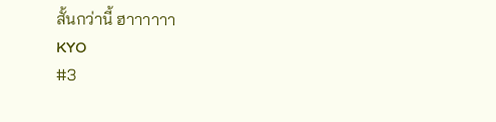สั้นกว่านี้ ฮาาาาาา
KYO
#3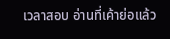เวลาสอบ อ่านที่เค้าย่อแล้ว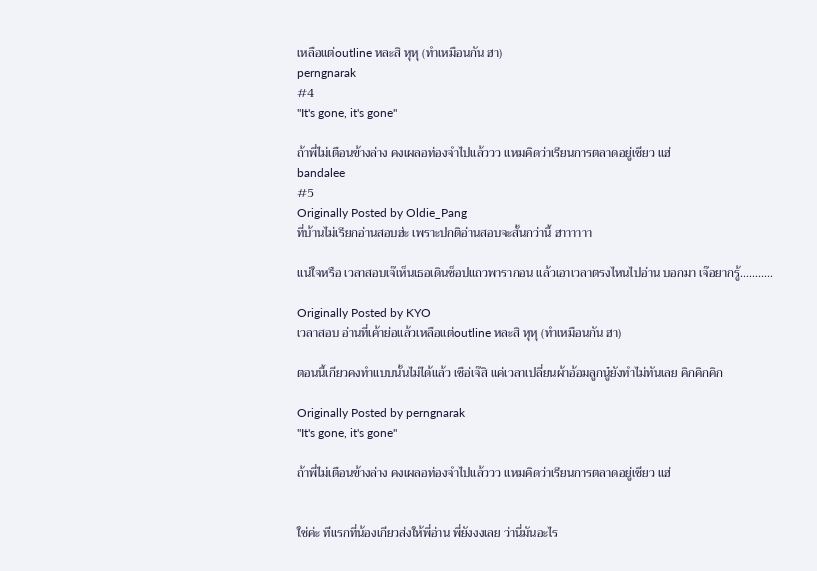เหลือแต่outline หละสิ หุหุ (ทำเหมือนกัน ฮา)
perngnarak
#4
"It's gone, it's gone"

ถ้าพี่ไม่เตือนข้างล่าง คงเผลอท่องจำไปแล้ววว แหมคิดว่าเรียนการตลาดอยู่เชียว แฮ่
bandalee
#5
Originally Posted by Oldie_Pang
ที่บ้านไม่เรียกอ่านสอบฮ่ะ เพราะปกติอ่านสอบจะสั้นกว่านี้ ฮาาาาาา

แน่ใจหรือ เวลาสอบเจ๊เห็นเธอเดินช็อปแถวพารากอน แล้วเอาเวลาตรงไหนไปอ่าน บอกมา เจ๊อยากรู้...........

Originally Posted by KYO
เวลาสอบ อ่านที่เค้าย่อแล้วเหลือแต่outline หละสิ หุหุ (ทำเหมือนกัน ฮา)

ตอนนี้เกียวคงทำแบบนั้นไม่ได้แล้ว เชือ่เจ๊สิ แค่เวลาเปลี่ยนผ้าอ้อมลูกนู๋ยังทำไม่ทันเลย คิกคิกคิก

Originally Posted by perngnarak
"It's gone, it's gone"

ถ้าพี่ไม่เตือนข้างล่าง คงเผลอท่องจำไปแล้ววว แหมคิดว่าเรียนการตลาดอยู่เชียว แฮ่


ใช่ค่ะ ทีแรกที่น้องเกียวส่งให้พี่อ่าน พี่ยังงงเลย ว่านี่มันอะไร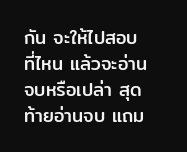กัน จะให้ไปสอบที่ไหน แล้วจะอ่านจบหรือเปล่า สุดท้ายอ่านจบ แถม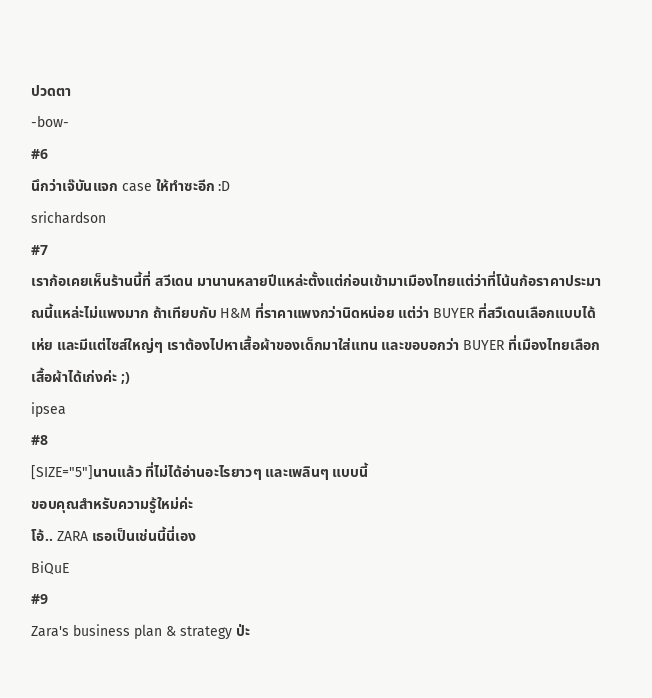ปวดตา
-bow-
#6
นึกว่าเจ๊บันแจก case ให้ทำซะอีก :D
srichardson
#7
เราก้อเคยเห็นร้านนี้ที่ สวีเดน มานานหลายปีแหล่ะตั้งแต่ก่อนเข้ามาเมืองไทยแต่ว่าที่โน้นก้อราคาประมาณนี้แหล่ะไม่แพงมาก ถ้าเทียบกับ H&M ที่ราคาแพงกว่านิดหน่อย แต่ว่า BUYER ที่สวืเดนเลือกแบบได้เห่ย และมีแต่ไซส์ใหญ่ๆ เราต้องไปหาเสื้อผ้าของเด็กมาใส่แทน และขอบอกว่า BUYER ที่เมืองไทยเลือกเสื้อผ้าได้เก่งค่ะ ;)
ipsea
#8
[SIZE="5"]นานแล้ว ที่ไม่ได้อ่านอะไรยาวๆ และเพลินๆ แบบนี้
ขอบคุณสำหรับความรู้ใหม่ค่ะ
โอ้.. ZARA เธอเป็นเช่นนี้นี่เอง
BiQuE
#9
Zara's business plan & strategy ป่ะ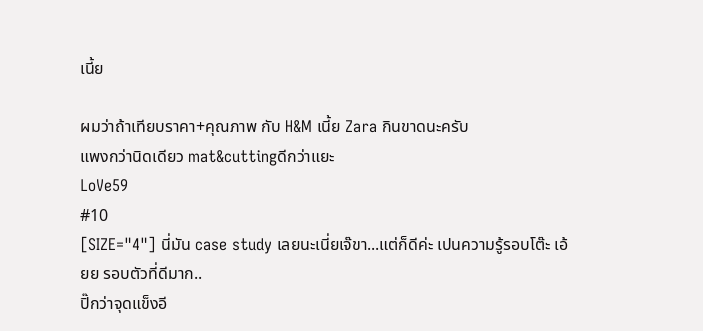เนี้ย

ผมว่าถ้าเทียบราคา+คุณภาพ กับ H&M เนี้ย Zara กินขาดนะครับ
แพงกว่านิดเดียว mat&cuttingดีกว่าแยะ
LoVe59
#10
[SIZE="4"] นี่มัน case study เลยนะเนี่ยเจ๊ขา...แต่ก็ดีค่ะ เปนความรู้รอบโต๊ะ เอ้ยย รอบตัวที่ดีมาก..
ปิ๊กว่าจุดแข็งอี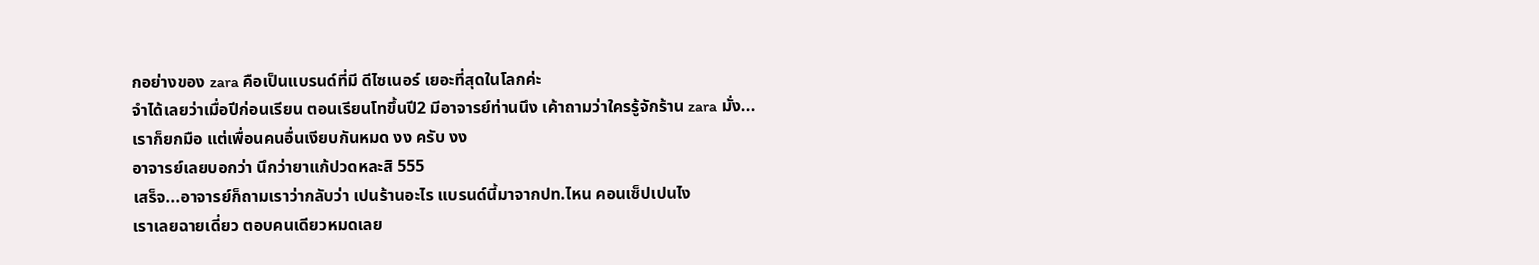กอย่างของ zara คือเป็นแบรนด์ที่มี ดีไซเนอร์ เยอะที่สุดในโลกค่ะ
จำได้เลยว่าเมื่อปีก่อนเรียน ตอนเรียนโทขึ้นปี2 มีอาจารย์ท่านนึง เค้าถามว่าใครรู้จักร้าน zara มั่ง...
เราก็ยกมือ แต่เพื่อนคนอื่นเงียบกันหมด งง ครับ งง
อาจารย์เลยบอกว่า นึกว่ายาแก้ปวดหละสิ 555
เสร็จ...อาจารย์ก็ถามเราว่ากลับว่า เปนร้านอะไร แบรนด์นี้มาจากปท.ไหน คอนเซ็ปเปนไง
เราเลยฉายเดี่ยว ตอบคนเดียวหมดเลย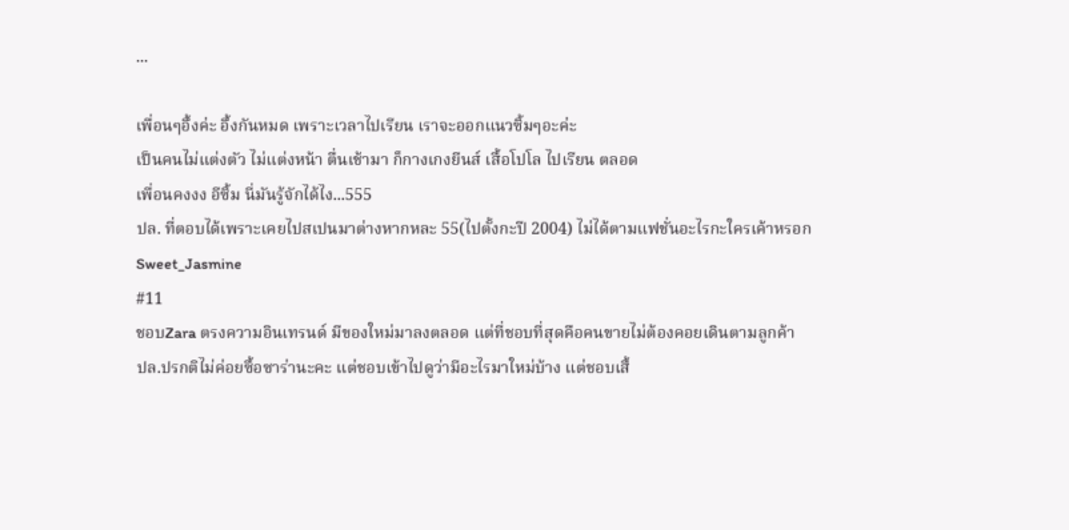...

เพื่อนๆอึ้งค่ะ อึ้งกันหมด เพราะเวลาไปเรียน เราจะออกแนวซิ้มๆอะค่ะ
เป็นคนไม่แต่งตัว ไม่แต่งหน้า ตื่นเช้ามา ก็กางเกงยีนส์ เสื้อโปโล ไปเรียน ตลอด
เพื่อนคงงง อีซิ้ม นี่มันรู้จักได้ไง...555
ปล. ที่ตอบได้เพราะเคยไปสเปนมาต่างหากหละ 55(ไปตั้งกะปี 2004) ไม่ได้ตามแฟชั่นอะไรกะใครเค้าหรอก
Sweet_Jasmine
#11
ชอบZara ตรงความอินเทรนด์ มีของใหม่มาลงตลอด แต่ที่ชอบที่สุดคือคนขายไม่ต้องคอยเดินตามลูกค้า
ปล.ปรกติไม่ค่อยซื้อซาร่านะคะ แต่ชอบเข้าไปดูว่ามีอะไรมาใหม่บ้าง แต่ชอบเสื้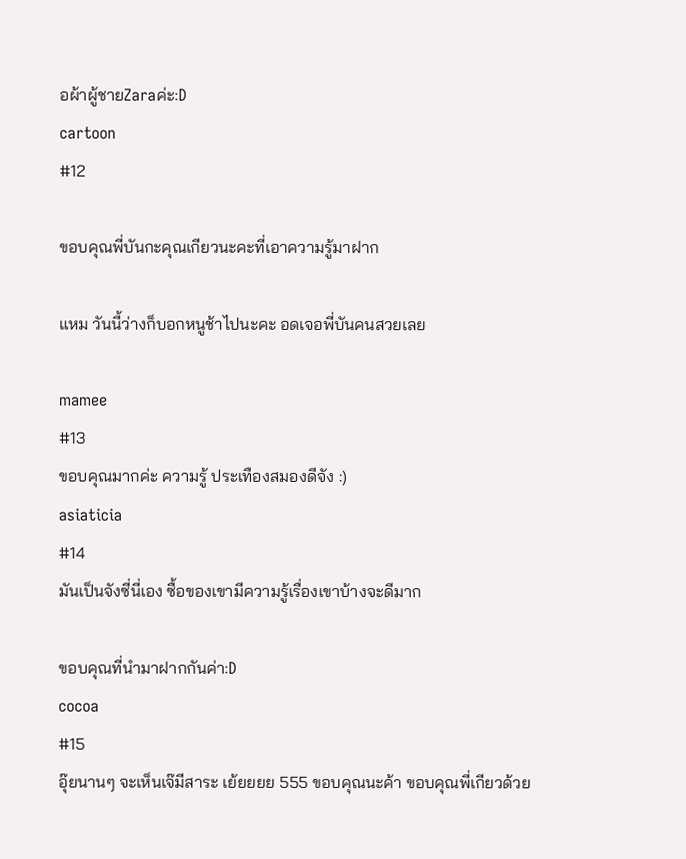อผ้าผู้ชายZaraค่ะ:D
cartoon
#12

ขอบคุณพี่บันกะคุณเกียวนะคะที่เอาความรู้มาฝาก

แหม วันนี้ว่างก็บอกหนูช้าไปนะคะ อดเจอพี่บันคนสวยเลย

mamee
#13
ขอบคุณมากค่ะ ความรู้ ประเทืองสมองดีจัง :)
asiaticia
#14
มันเป็นจังซี่นี่เอง ซื้อของเขามีความรู้เรื่องเขาบ้างจะดีมาก

ขอบคุณที่นำมาฝากกันค่า:D
cocoa
#15
อุ๊ยนานๆ จะเห็นเจ๊มีสาระ เย้ยยยย 555 ขอบคุณนะค้า ขอบคุณพี่เกียวด้วย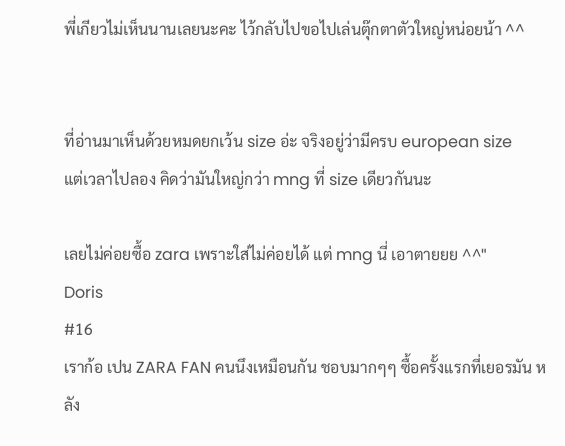พี่เกียวไม่เห็นนานเลยนะคะ ไว้กลับไปขอไปเล่นตุ๊กตาตัวใหญ่หน่อยน้า ^^


ที่อ่านมาเห็นด้วยหมดยกเว้น size อ่ะ จริงอยู่ว่ามีครบ european size
แต่เวลาไปลอง คิดว่ามันใหญ่กว่า mng ที่ size เดียวกันนะ

เลยไม่ค่อยซื้อ zara เพราะใส่ไม่ค่อยได้ แต่ mng นี่ เอาตายยย ^^"
Doris
#16
เราก้อ เปน ZARA FAN คนนึงเหมือนกัน ชอบมากๆๆ ซื้อครั้งแรกที่เยอรมัน หลัง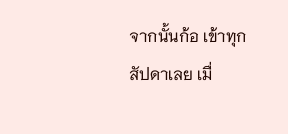จากนั้นก้อ เข้าทุกสัปดาเลย เมื่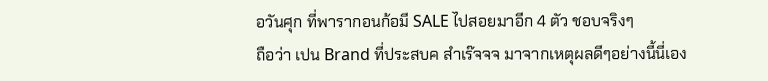อวันศุก ที่พารากอนก้อมี SALE ไปสอยมาอีก 4 ตัว ชอบจริงๆ
ถือว่า เปน Brand ที่ประสบค สำเร๊จจจ มาจากเหตุผลดีๆอย่างนี้นี่เอง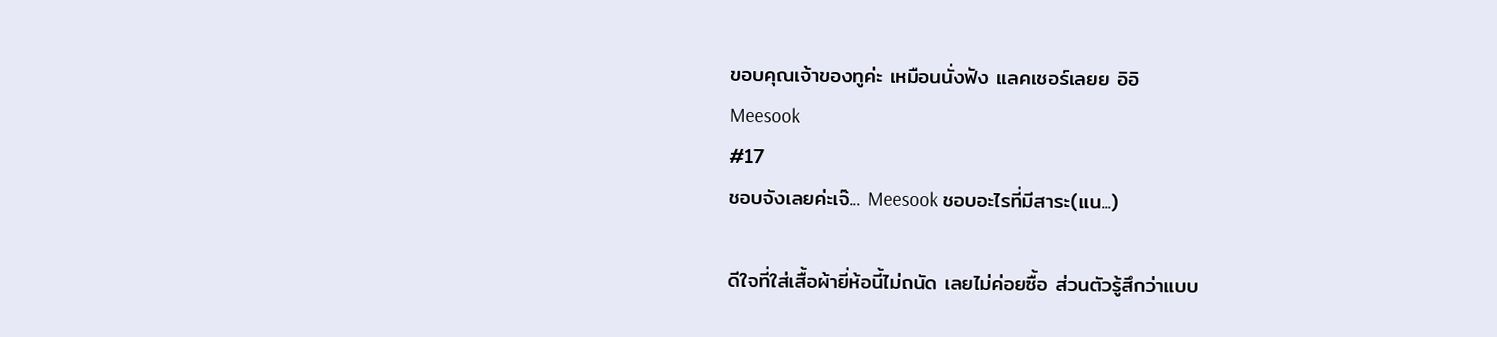ขอบคุณเจ้าของทูค่ะ เหมือนนั่งฟัง แลคเชอร์เลยย อิอิ
Meesook
#17
ชอบจังเลยค่ะเจ๊... Meesook ชอบอะไรที่มีสาระ(แน...)

ดีใจที่ใส่เสื้อผ้ายี่ห้อนี้ไม่ถนัด เลยไม่ค่อยซื้อ ส่วนตัวรู้สึกว่าแบบ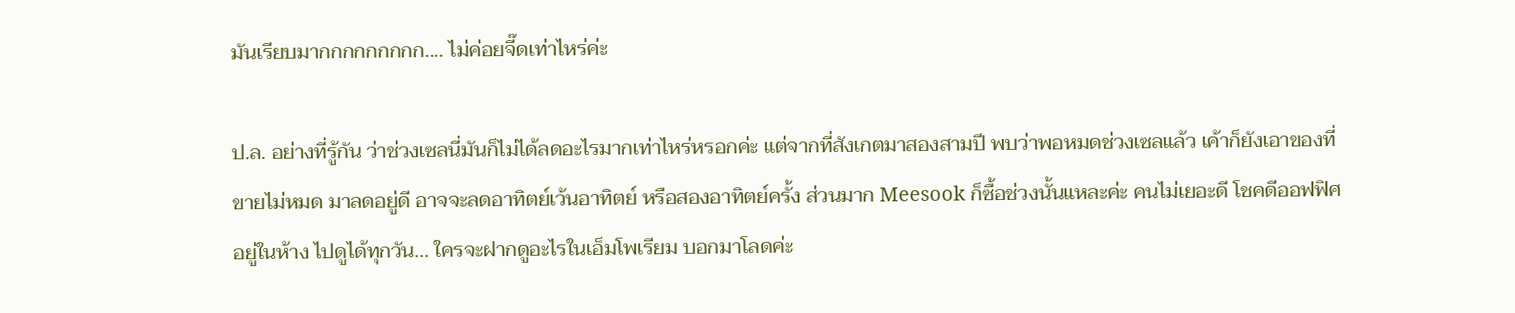มันเรียบมากกกกกกกกก.... ไม่ค่อยจี๊ดเท่าไหร่ค่ะ

ป.ล. อย่างที่รู้กัน ว่าช่วงเซลนี่มันก็ไม่ได้ลดอะไรมากเท่าไหร่หรอกค่ะ แต่จากที่สังเกตมาสองสามปี พบว่าพอหมดช่วงเซลแล้ว เค้าก็ยังเอาของที่ขายไม่หมด มาลดอยู่ดี อาจจะลดอาทิตย์เว้นอาทิตย์ หรือสองอาทิตย์ครั้ง ส่วนมาก Meesook ก็ซื้อช่วงนั้นแหละค่ะ คนไม่เยอะดี โชคดีออฟฟิศอยู่ในห้าง ไปดูได้ทุกวัน... ใครจะฝากดูอะไรในเอ็มโพเรียม บอกมาโลดค่ะ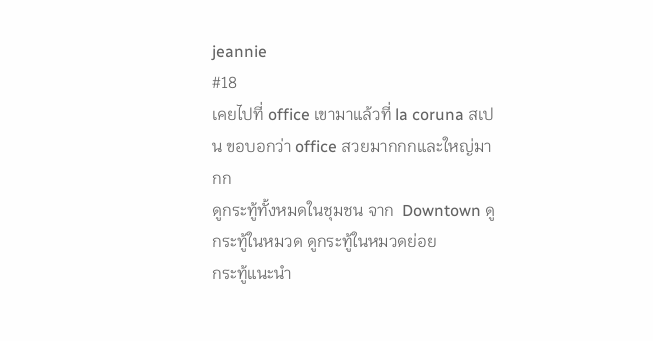jeannie
#18
เคยไปที่ office เขามาแล้วที่ la coruna สเปน ขอบอกว่า office สวยมากกกและใหญ่มากก
ดูกระทู้ทั้งหมดในชุมชน จาก  Downtown ดูกระทู้ในหมวด ดูกระทู้ในหมวดย่อย
กระทู้แนะนำ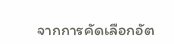จากการคัดเลือกอัต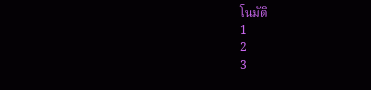โนมัติ
1
2
3